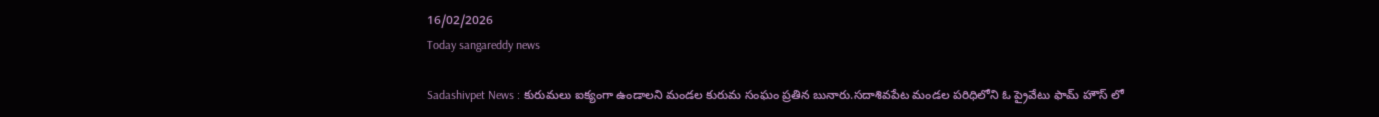16/02/2026
Today sangareddy news

Sadashivpet News : కురుమలు ఐక్యంగా ఉండాలని మండల కురుమ సంఘం ప్రతిన బునారు.సదాశివపేట మండల పరిధిలోని ఓ ప్రైవేటు ఫామ్ హౌస్ లో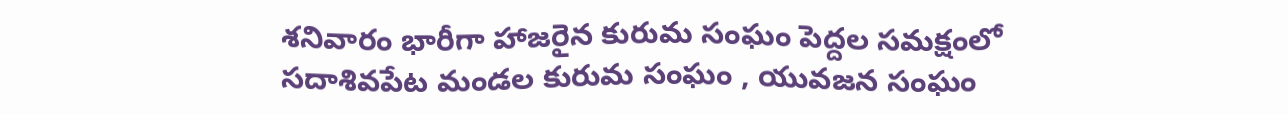శనివారం భారీగా హాజరైన కురుమ సంఘం పెద్దల సమక్షంలో సదాశివపేట మండల కురుమ సంఘం , యువజన సంఘం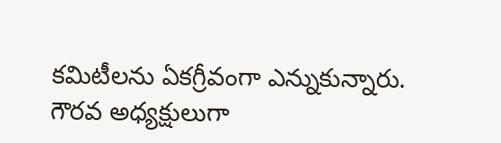కమిటీలను ఏకగ్రీవంగా ఎన్నుకున్నారు. గౌరవ అధ్యక్షులుగా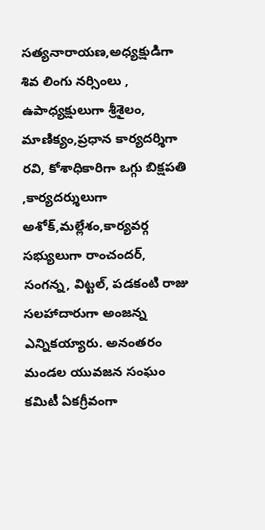సత్యనారాయణ,అధ్యక్షుడిగా శివ లింగు నర్సింలు , ఉపాధ్యక్షులుగా శ్రీశైలం, మాణిక్యం,ప్రధాన కార్యదర్శిగా రవి, కోశాధికారిగా ఒగ్గు బిక్షపతి ,కార్యదర్శులుగా అశోక్,మల్లేశం,కార్యవర్గ సభ్యులుగా రాంచందర్, సంగన్న, విట్టల్, పడకంటి రాజు సలహాదారుగా అంజన్న ఎన్నికయ్యారు. అనంతరం మండల యువజన సంఘం కమిటీ ఏకగ్రీవంగా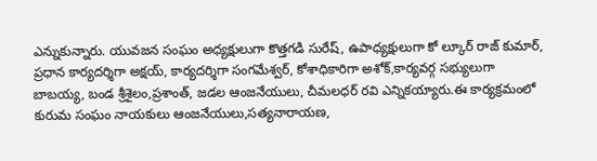ఎన్నుకున్నారు. యువజన సంఘం అధ్యక్షులుగా కొత్తగడి సురేష్, ఉపాధ్యక్షులుగా కో ల్కూర్ రాజ్ కుమార్, ప్రధాన కార్యదర్శిగా అక్షయ్, కార్యదర్శిగా సంగమేశ్వర్, కోశాధికారిగా అశోక్,కార్యవర్గ సభ్యులుగా బాబయ్య, బండ శ్రీశైలం,ప్రశాంత్, జడల ఆంజనేయులు, చీమలధర్ రవి ఎన్నికయ్యారు.ఈ కార్యక్రమంలో కురుమ సంఘం నాయకులు ఆంజనేయులు,సత్యనారాయణ,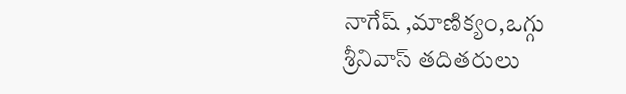నాగేష్ ,మాణిక్యం,ఒగ్గు శ్రీనివాస్ తదితరులు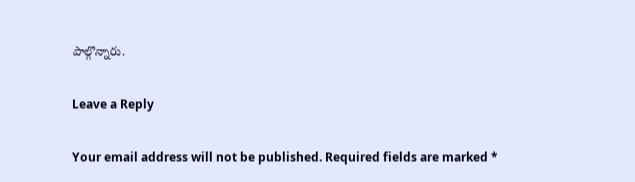పాల్గొన్నారు.

Leave a Reply

Your email address will not be published. Required fields are marked *